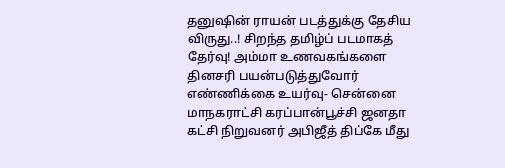தனுஷின் ராயன் படத்துக்கு தேசிய விருது..! சிறந்த தமிழ்ப் படமாகத் தேர்வு! அம்மா உணவகங்களை தினசரி பயன்படுத்துவோர் எண்ணிக்கை உயர்வு- சென்னை மாநகராட்சி கரப்பான்பூச்சி ஜனதா கட்சி நிறுவனர் அபிஜீத் திப்கே மீது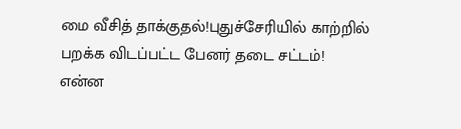மை வீசித் தாக்குதல்!புதுச்சேரியில் காற்றில் பறக்க விடப்பட்ட பேனர் தடை சட்டம்! என்ன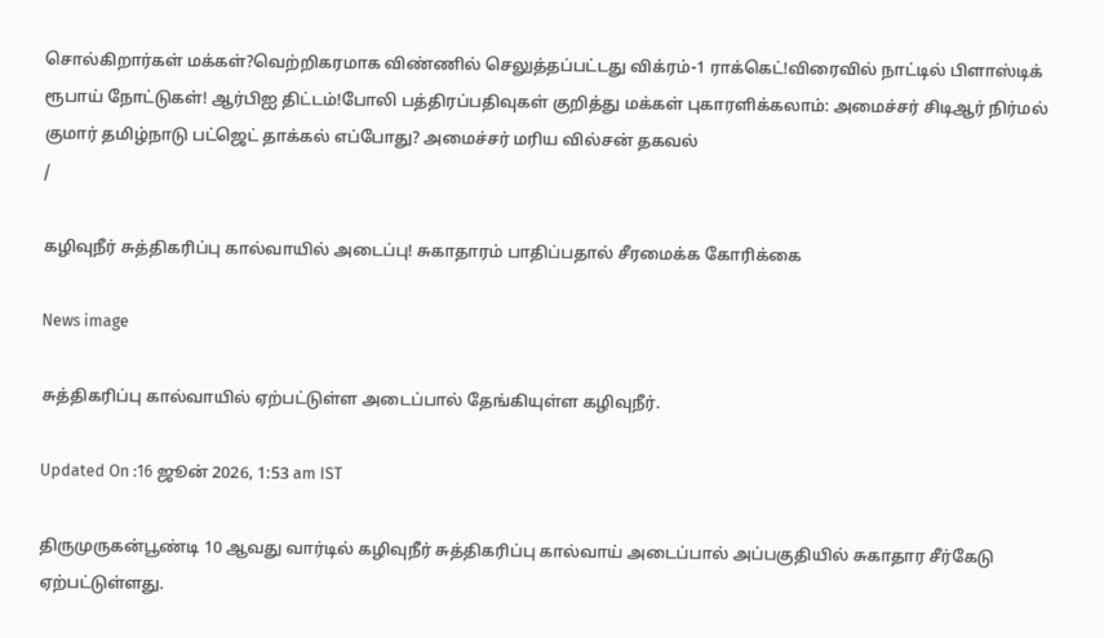சொல்கிறார்கள் மக்கள்?வெற்றிகரமாக விண்ணில் செலுத்தப்பட்டது விக்ரம்-1 ராக்கெட்!விரைவில் நாட்டில் பிளாஸ்டிக் ரூபாய் நோட்டுகள்! ஆர்பிஐ திட்டம்!போலி பத்திரப்பதிவுகள் குறித்து மக்கள் புகாரளிக்கலாம்: அமைச்சர் சிடிஆர் நிர்மல் குமார் தமிழ்நாடு பட்ஜெட் தாக்கல் எப்போது? அமைச்சர் மரிய வில்சன் தகவல்
/

கழிவுநீர் சுத்திகரிப்பு கால்வாயில் அடைப்பு! சுகாதாரம் பாதிப்பதால் சீரமைக்க கோரிக்கை

News image

சுத்திகரிப்பு கால்வாயில் ஏற்பட்டுள்ள அடைப்பால் தேங்கியுள்ள கழிவுநீர்.

Updated On :16 ஜூன் 2026, 1:53 am IST

திருமுருகன்பூண்டி 10 ஆவது வார்டில் கழிவுநீர் சுத்திகரிப்பு கால்வாய் அடைப்பால் அப்பகுதியில் சுகாதார சீர்கேடு ஏற்பட்டுள்ளது.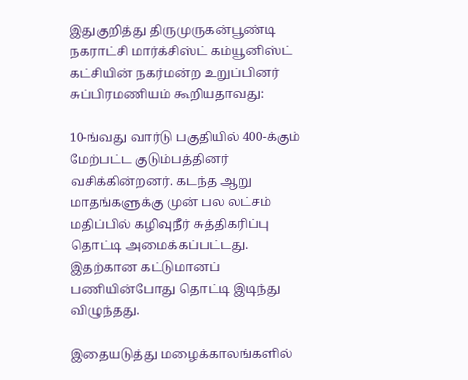இதுகுறித்து திருமுருகன்பூண்டி நகராட்சி மார்க்சிஸ்ட் கம்யூனிஸ்ட் கட்சியின் நகர்மன்ற உறுப்பினர் சுப்பிரமணியம் கூறியதாவது:

10-ங்வது வார்டு பகுதியில் 400-க்கும் மேற்பட்ட குடும்பத்தினர் வசிக்கின்றனர். கடந்த ஆறு மாதங்களுக்கு முன் பல லட்சம் மதிப்பில் கழிவுநீர் சுத்திகரிப்பு தொட்டி அமைக்கப்பட்டது. இதற்கான கட்டுமானப் பணியின்போது தொட்டி இடிந்து விழுந்தது.

இதையடுத்து மழைக்காலங்களில்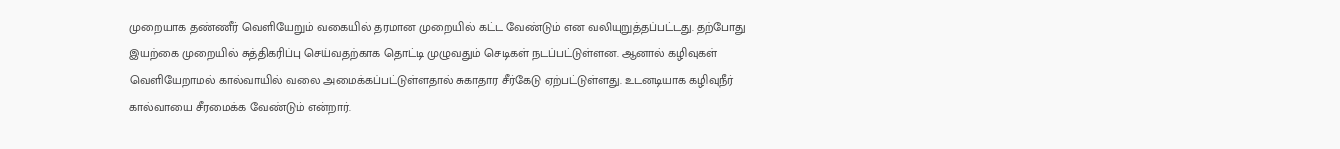முறையாக தண்ணீர் வெளியேறும் வகையில் தரமான முறையில் கட்ட வேண்டும் என வலியுறுத்தப்பட்டது. தற்போது இயற்கை முறையில் சுத்திகரிப்பு செய்வதற்காக தொட்டி முழுவதும் செடிகள் நடப்பட்டுள்ளன. ஆனால் கழிவுகள் வெளியேறாமல் கால்வாயில் வலை அமைக்கப்பட்டுள்ளதால் சுகாதார சீர்கேடு ஏற்பட்டுள்ளது. உடனடியாக கழிவுநீர் கால்வாயை சீரமைக்க வேண்டும் என்றார்.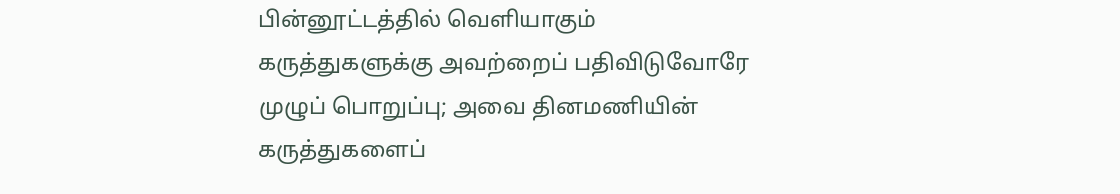பின்னூட்டத்தில் வெளியாகும் கருத்துகளுக்கு அவற்றைப் பதிவிடுவோரே முழுப் பொறுப்பு; அவை தினமணியின் கருத்துகளைப்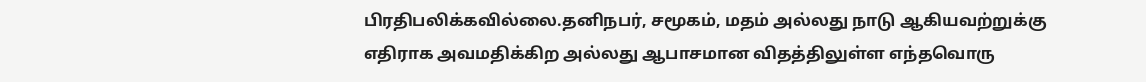பிரதிபலிக்கவில்லை.தனிநபர், சமூகம், மதம் அல்லது நாடு ஆகியவற்றுக்கு எதிராக அவமதிக்கிற அல்லது ஆபாசமான விதத்திலுள்ள எந்தவொரு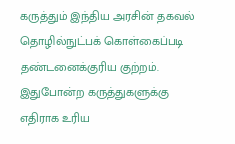கருத்தும் இந்திய அரசின் தகவல் தொழில்நுட்பக் கொள்கைப்படி தண்டனைக்குரிய குற்றம். இதுபோன்ற கருத்துகளுக்கு எதிராக உரிய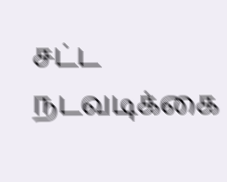சட்ட நடவடிக்கை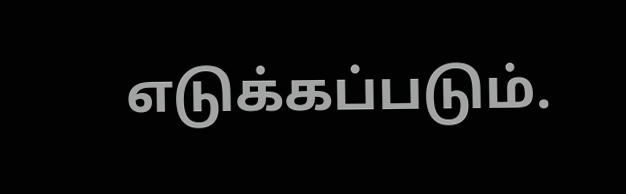எடுக்கப்படும்.